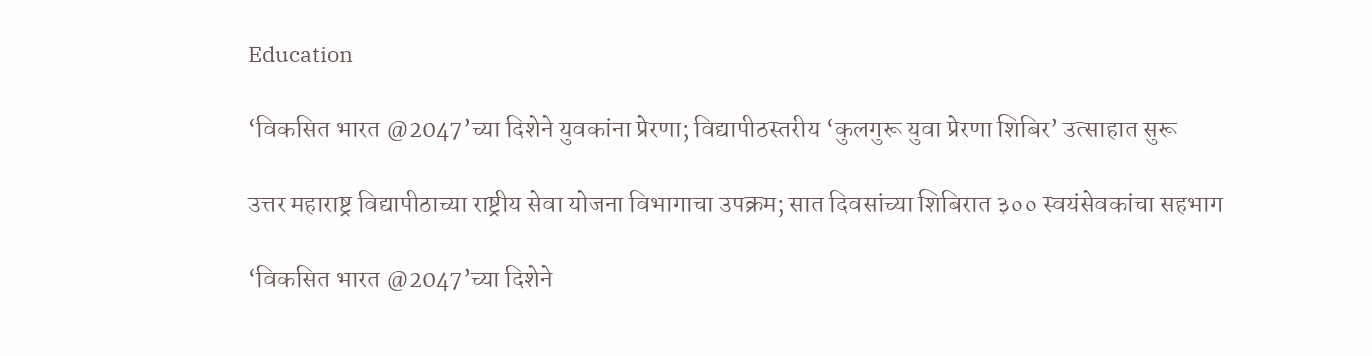Education

‘विकसित भारत @2047’च्या दिशेने युवकांना प्रेरणा; विद्यापीठस्तरीय ‘कुलगुरू युवा प्रेरणा शिबिर’ उत्साहात सुरू

उत्तर महाराष्ट्र विद्यापीठाच्या राष्ट्रीय सेवा योजना विभागाचा उपक्रम; सात दिवसांच्या शिबिरात ३०० स्वयंसेवकांचा सहभाग

‘विकसित भारत @2047’च्या दिशेने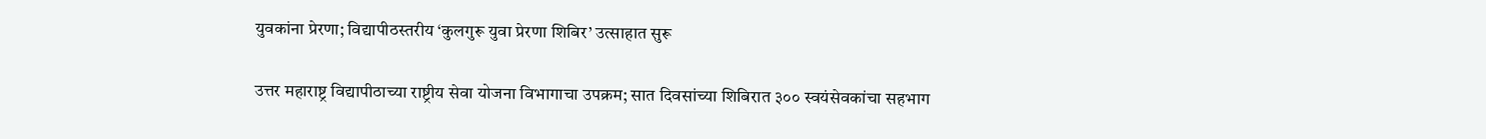युवकांना प्रेरणा; विद्यापीठस्तरीय ‘कुलगुरू युवा प्रेरणा शिबिर’ उत्साहात सुरू

उत्तर महाराष्ट्र विद्यापीठाच्या राष्ट्रीय सेवा योजना विभागाचा उपक्रम; सात दिवसांच्या शिबिरात ३०० स्वयंसेवकांचा सहभाग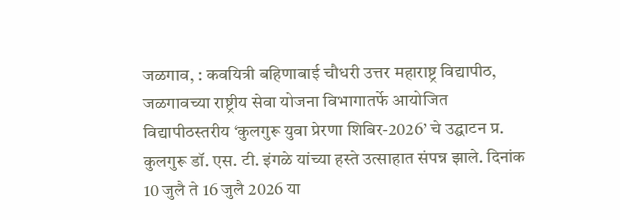जळगाव, : कवयित्री बहिणाबाई चौधरी उत्तर महाराष्ट्र विद्यापीठ, जळगावच्या राष्ट्रीय सेवा योजना विभागातर्फे आयोजित विद्यापीठस्तरीय ‘कुलगुरू युवा प्रेरणा शिबिर-2026’ चे उद्घाटन प्र. कुलगुरू डॉ. एस. टी. इंगळे यांच्या हस्ते उत्साहात संपन्न झाले. दिनांक 10 जुलै ते 16 जुलै 2026 या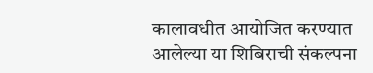कालावधीत आयोजित करण्यात आलेल्या या शिबिराची संकल्पना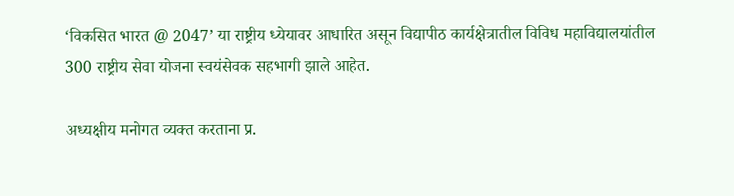‘विकसित भारत @ 2047’ या राष्ट्रीय ध्येयावर आधारित असून विद्यापीठ कार्यक्षेत्रातील विविध महाविद्यालयांतील 300 राष्ट्रीय सेवा योजना स्वयंसेवक सहभागी झाले आहेत.

अध्यक्षीय मनोगत व्यक्त करताना प्र.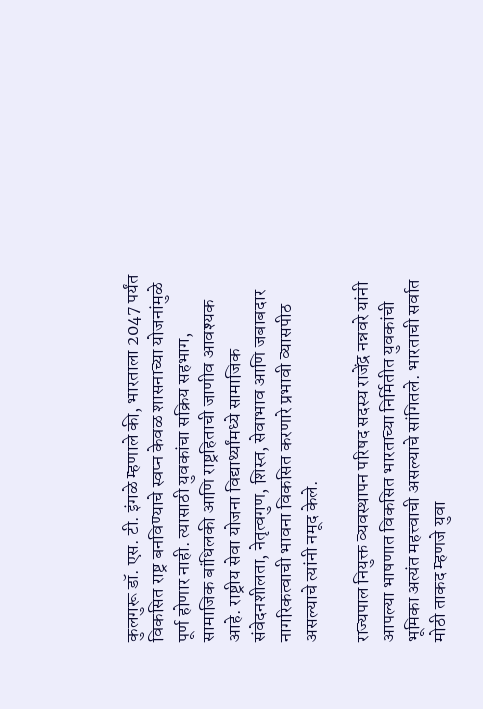कुलगुरू डॉ. एस. टी. इंगळे म्हणाले की, भारताला 2047 पर्यंत विकसित राष्ट्र बनविण्याचे स्वप्न केवळ शासनाच्या योजनांमुळे पूर्ण होणार नाही. त्यासाठी युवकांचा सक्रिय सहभाग, सामाजिक बांधिलकी आणि राष्ट्रहिताची जाणीव आवश्यक आहे. राष्ट्रीय सेवा योजना विद्यार्थ्यांमध्ये सामाजिक संवेदनशीलता, नेतृत्वगुण, शिस्त, सेवाभाव आणि जबाबदार नागरिकत्वाची भावना विकसित करणारे प्रभावी व्यासपीठ असल्याचे त्यांनी नमूद केले.

राज्यपाल नियुक्त व्यवस्थापन परिषद सदस्य राजेंद्र नन्नवरे यांनी आपल्या भाषणात विकसित भारताच्या निर्मितीत युवकांची भूमिका अत्यंत महत्त्वाची असल्याचे सांगितले. भारताची सर्वात मोठी ताकद म्हणजे युवा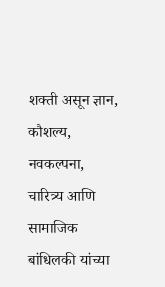शक्ती असून ज्ञान, कौशल्य, नवकल्पना, चारित्र्य आणि सामाजिक बांधिलकी यांच्या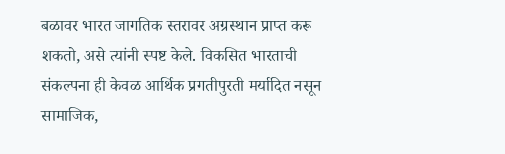बळावर भारत जागतिक स्तरावर अग्रस्थान प्राप्त करू शकतो, असे त्यांनी स्पष्ट केले. विकसित भारताची संकल्पना ही केवळ आर्थिक प्रगतीपुरती मर्यादित नसून सामाजिक,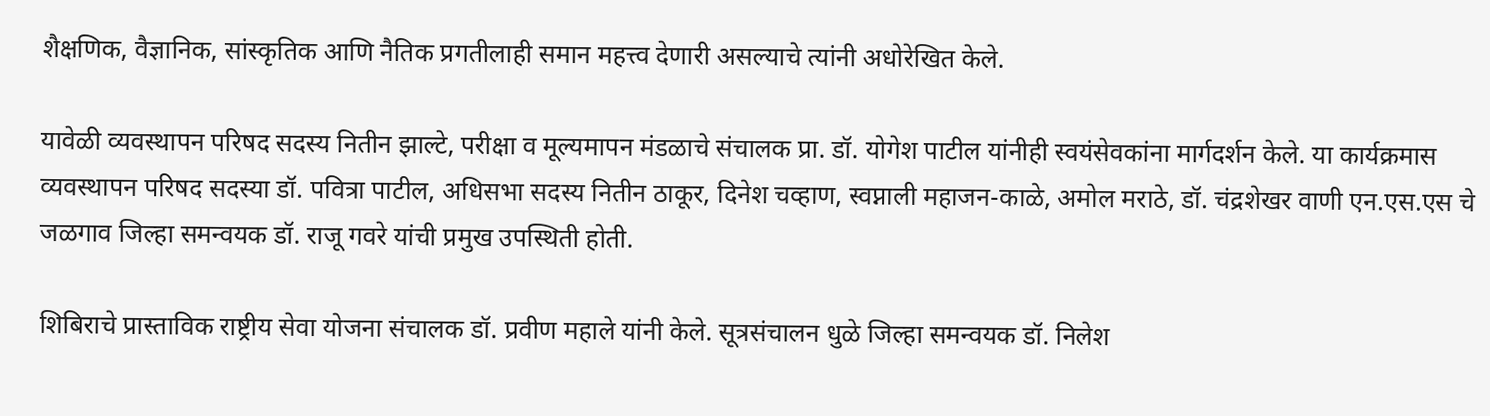शैक्षणिक, वैज्ञानिक, सांस्कृतिक आणि नैतिक प्रगतीलाही समान महत्त्व देणारी असल्याचे त्यांनी अधोरेखित केले.

यावेळी व्यवस्थापन परिषद सदस्य नितीन झाल्टे, परीक्षा व मूल्यमापन मंडळाचे संचालक प्रा. डॉ. योगेश पाटील यांनीही स्वयंसेवकांना मार्गदर्शन केले. या कार्यक्रमास व्यवस्थापन परिषद सदस्या डॉ. पवित्रा पाटील, अधिसभा सदस्य नितीन ठाकूर, दिनेश चव्हाण, स्वप्नाली महाजन-काळे, अमोल मराठे, डॉ. चंद्रशेखर वाणी एन.एस.एस चे जळगाव जिल्हा समन्वयक डॉ. राजू गवरे यांची प्रमुख उपस्थिती होती.

शिबिराचे प्रास्ताविक राष्ट्रीय सेवा योजना संचालक डॉ. प्रवीण महाले यांनी केले. सूत्रसंचालन धुळे जिल्हा समन्वयक डॉ. निलेश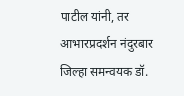पाटील यांनी, तर आभारप्रदर्शन नंदुरबार जिल्हा समन्वयक डॉ.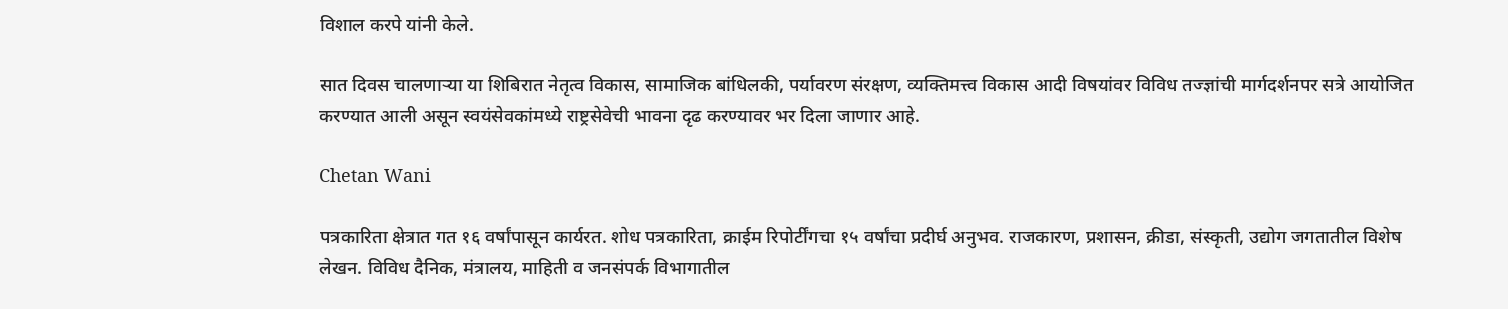विशाल करपे यांनी केले.

सात दिवस चालणाऱ्या या शिबिरात नेतृत्व विकास, सामाजिक बांधिलकी, पर्यावरण संरक्षण, व्यक्तिमत्त्व विकास आदी विषयांवर विविध तज्ज्ञांची मार्गदर्शनपर सत्रे आयोजित करण्यात आली असून स्वयंसेवकांमध्ये राष्ट्रसेवेची भावना दृढ करण्यावर भर दिला जाणार आहे.

Chetan Wani

पत्रकारिता क्षेत्रात गत १६ वर्षांपासून कार्यरत. शोध पत्रकारिता, क्राईम रिपोर्टींगचा १५ वर्षांचा प्रदीर्घ अनुभव. राजकारण, प्रशासन, क्रीडा, संस्कृती, उद्योग जगतातील विशेष लेखन. विविध दैनिक, मंत्रालय, माहिती व जनसंपर्क विभागातील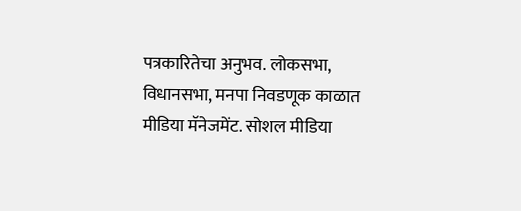पत्रकारितेचा अनुभव. लोकसभा, विधानसभा, मनपा निवडणूक काळात मीडिया मॅनेजमेंट. सोशल मीडिया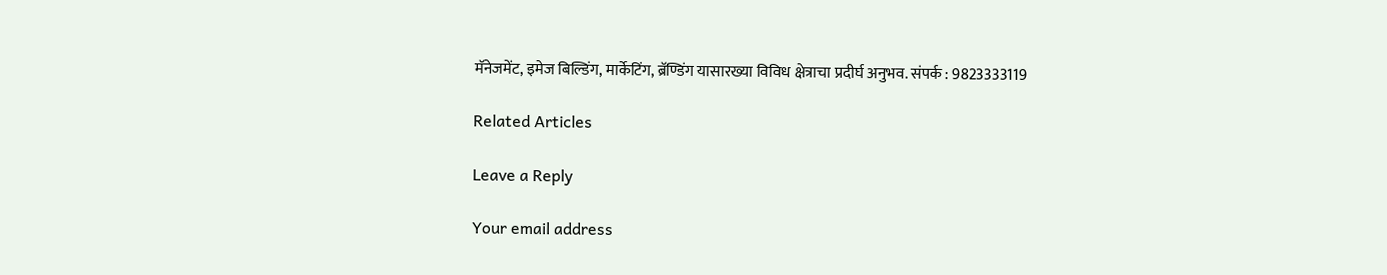मॅनेजमेंट, इमेज बिल्डिंग, मार्केटिंग, ब्रॅण्डिंग यासारख्या विविध क्षेत्राचा प्रदीर्घ अनुभव. संपर्क : 9823333119

Related Articles

Leave a Reply

Your email address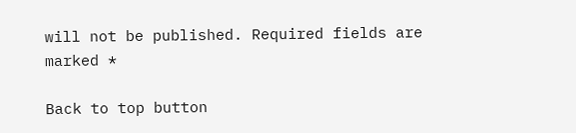will not be published. Required fields are marked *

Back to top button